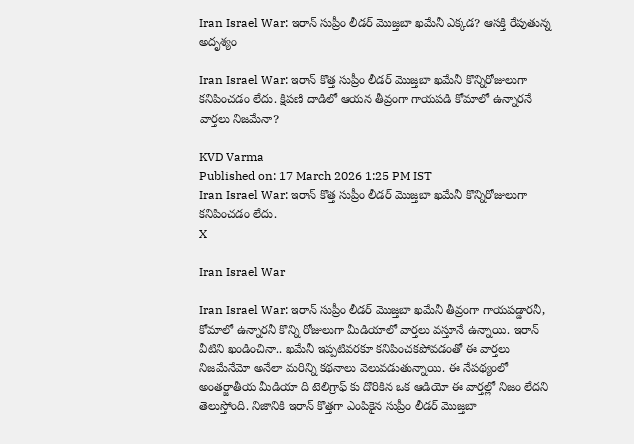Iran Israel War: ఇరాన్ సుప్రీం లీడర్ మొజ్తబా ఖమేనీ ఎక్కడ? ఆసక్తి రేపుతున్న అదృశ్యం

Iran Israel War: ఇరాన్ కొత్త సుప్రీం లీడర్ మొజ్తబా ఖమేనీ కొన్నిరోజులుగా కనిపించడం లేదు. క్షిపణి దాడిలో ఆయన తీవ్రంగా గాయపడి కోమాలో ఉన్నారనే వార్తలు నిజమేనా?

KVD Varma
Published on: 17 March 2026 1:25 PM IST
Iran Israel War: ఇరాన్ కొత్త సుప్రీం లీడర్ మొజ్తబా ఖమేనీ కొన్నిరోజులుగా కనిపించడం లేదు.
X

Iran Israel War

Iran Israel War: ఇరాన్ సుప్రీం లీడర్ మొజ్తబా ఖమేనీ తీవ్రంగా గాయపడ్డారనీ, కోమాలో ఉన్నారనీ కొన్ని రోజులుగా మీడియాలో వార్తలు వస్తూనే ఉన్నాయి. ఇరాన్ వీటిని ఖండించినా.. ఖమేనీ ఇప్పటివరకూ కనిపించకపోవడంతో ఈ వార్తలు నిజమేనేమో అనేలా మరిన్ని కథనాలు వెలువడుతున్నాయి. ఈ నేపథ్యంలో అంతర్జాతీయ మీడియా ది టెలిగ్రాఫ్ కు దొరికిన ఒక ఆడియో ఈ వార్తల్లో నిజం లేదని తెలుస్తోంది. నిజానికి ఇరాన్ కొత్తగా ఎంపికైన సుప్రీం లీడర్ మొజ్తబా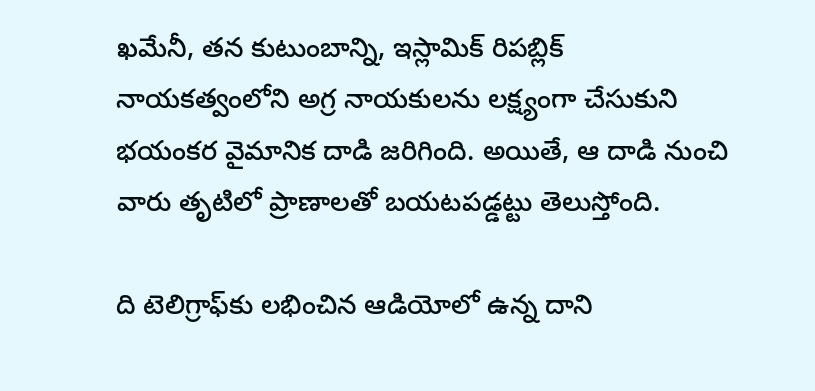ఖమేనీ, తన కుటుంబాన్ని, ఇస్లామిక్ రిపబ్లిక్ నాయకత్వంలోని అగ్ర నాయకులను లక్ష్యంగా చేసుకుని భయంకర వైమానిక దాడి జరిగింది. అయితే, ఆ దాడి నుంచి వారు తృటిలో ప్రాణాలతో బయటపడ్డట్టు తెలుస్తోంది.

ది టెలిగ్రాఫ్‌కు లభించిన ఆడియోలో ఉన్న దాని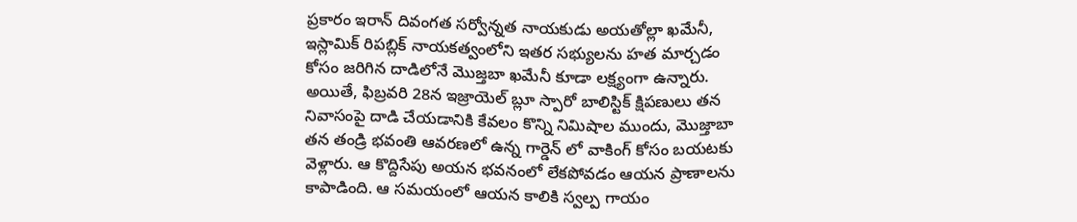ప్రకారం ఇరాన్ దివంగత సర్వోన్నత నాయకుడు అయతోల్లా ఖమేనీ, ఇస్లామిక్ రిపబ్లిక్ నాయకత్వంలోని ఇతర సభ్యులను హత మార్చడం కోసం జరిగిన దాడిలోనే మొజ్తబా ఖమేనీ కూడా లక్ష్యంగా ఉన్నారు. అయితే, ఫిబ్రవరి 28న ఇజ్రాయెల్ బ్లూ స్పారో బాలిస్టిక్ క్షిపణులు తన నివాసంపై దాడి చేయడానికి కేవలం కొన్ని నిమిషాల ముందు, మొజ్తాబా తన తండ్రి భవంతి ఆవరణలో ఉన్న గార్డెన్ లో వాకింగ్ కోసం బయటకు వెళ్లారు. ఆ కొద్దిసేపు అయన భవనంలో లేకపోవడం ఆయన ప్రాణాలను కాపాడింది. ఆ సమయంలో ఆయన కాలికి స్వల్ప గాయం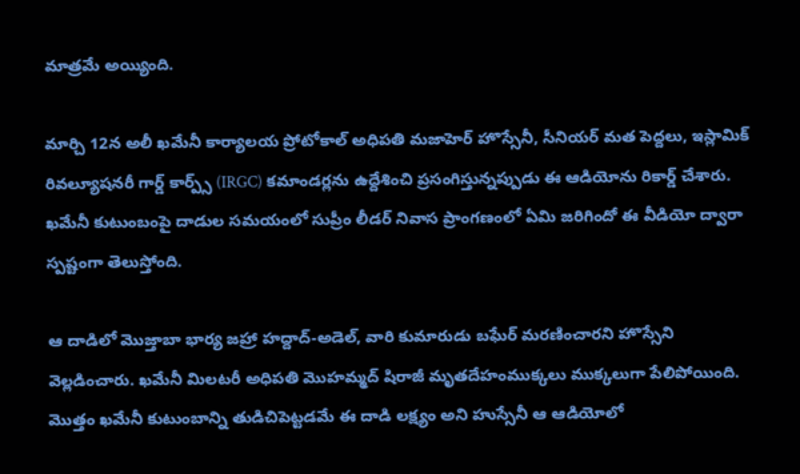మాత్రమే అయ్యింది.

మార్చి 12న అలీ ఖమేనీ కార్యాలయ ప్రోటోకాల్ అధిపతి మజాహెర్ హొస్సేనీ, సీనియర్ మత పెద్దలు, ఇస్లామిక్ రివల్యూషనరీ గార్డ్ కార్ప్స్ (IRGC) కమాండర్లను ఉద్దేశించి ప్రసంగిస్తున్నప్పుడు ఈ ఆడియోను రికార్డ్ చేశారు. ఖమేనీ కుటుంబంపై దాడుల సమయంలో సుప్రీం లీడర్ నివాస ప్రాంగణంలో ఏమి జరిగిందో ఈ వీడియో ద్వారా స్పష్టంగా తెలుస్తోంది.

ఆ దాడిలో మొజ్తాబా భార్య జహ్రా హద్దాద్-అడెల్, వారి కుమారుడు బఘేర్ మరణించారని హొస్సేని వెల్లడించారు. ఖమేనీ మిలటరీ అధిపతి మొహమ్మద్ షిరాజీ మృతదేహంముక్కలు ముక్కలుగా పేలిపోయింది. మొత్తం ఖమేనీ కుటుంబాన్ని తుడిచిపెట్టడమే ఈ దాడి లక్ష్యం అని హుస్సేనీ ఆ ఆడియోలో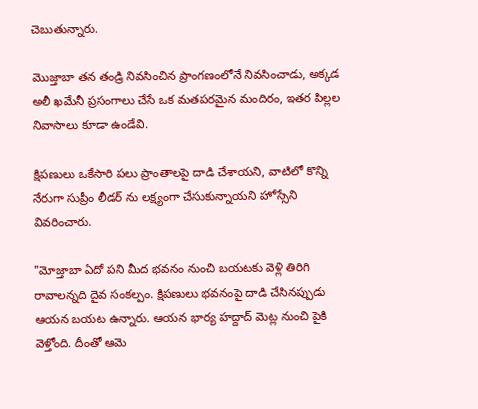చెబుతున్నారు.

మొజ్తాబా తన తండ్రి నివసించిన ప్రాంగణంలోనే నివసించాడు, అక్కడ అలీ ఖమేనీ ప్రసంగాలు చేసే ఒక మతపరమైన మందిరం, ఇతర పిల్లల నివాసాలు కూడా ఉండేవి.

క్షిపణులు ఒకేసారి పలు ప్రాంతాలపై దాడి చేశాయని, వాటిలో కొన్ని నేరుగా సుప్రీం లీడర్ ను లక్ష్యంగా చేసుకున్నాయని హోస్సేని వివరించారు.

"మోజ్తాబా ఏదో పని మీద భవనం నుంచి బయటకు వెళ్లి తిరిగి రావాలన్నది దైవ సంకల్పం. క్షిపణులు భవనంపై దాడి చేసినప్పుడు ఆయన బయట ఉన్నారు. ఆయన భార్య హద్దాద్ మెట్ల నుంచి పైకి వెళ్తోంది. దీంతో ఆమె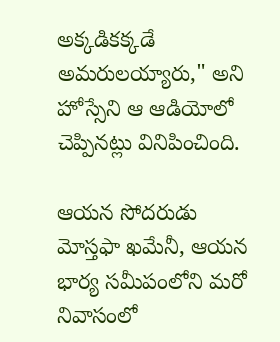అక్కడికక్కడే అమరులయ్యారు," అని హోస్సేని ఆ ఆడియోలో చెప్పినట్లు వినిపించింది.

ఆయన సోదరుడు మోస్తఫా ఖమేనీ, ఆయన భార్య సమీపంలోని మరో నివాసంలో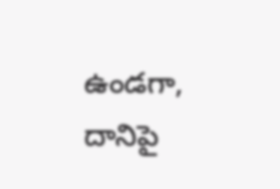ఉండగా, దానిపై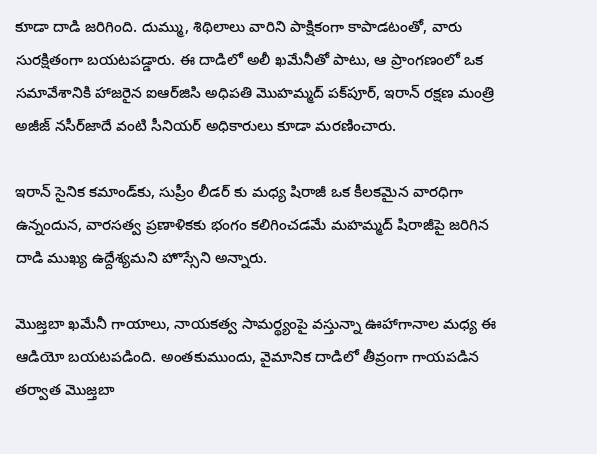కూడా దాడి జరిగింది. దుమ్ము, శిథిలాలు వారిని పాక్షికంగా కాపాడటంతో, వారు సురక్షితంగా బయటపడ్డారు. ఈ దాడిలో అలీ ఖమేనీతో పాటు, ఆ ప్రాంగణంలో ఒక సమావేశానికి హాజరైన ఐఆర్‌జిసి అధిపతి మొహమ్మద్ పక్‌పూర్, ఇరాన్ రక్షణ మంత్రి అజీజ్ నసీర్‌జాదే వంటి సీనియర్ అధికారులు కూడా మరణించారు.

ఇరాన్ సైనిక కమాండ్‌కు, సుప్రీం లీడర్ కు మధ్య షిరాజీ ఒక కీలకమైన వారధిగా ఉన్నందున, వారసత్వ ప్రణాళికకు భంగం కలిగించడమే మహమ్మద్ షిరాజీపై జరిగిన దాడి ముఖ్య ఉద్దేశ్యమని హొస్సేని అన్నారు.

మొజ్తబా ఖమేనీ గాయాలు, నాయకత్వ సామర్థ్యంపై వస్తున్నా ఊహాగానాల మధ్య ఈ ఆడియో బయటపడింది. అంతకుముందు, వైమానిక దాడిలో తీవ్రంగా గాయపడిన తర్వాత మొజ్తబా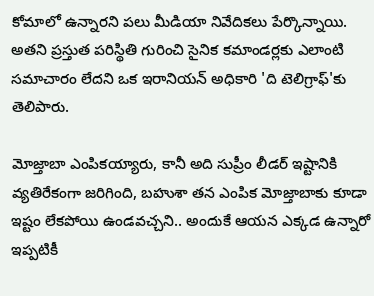కోమాలో ఉన్నారని పలు మీడియా నివేదికలు పేర్కొన్నాయి. అతని ప్రస్తుత పరిస్థితి గురించి సైనిక కమాండర్లకు ఎలాంటి సమాచారం లేదని ఒక ఇరానియన్ అధికారి 'ది టెలిగ్రాఫ్'కు తెలిపారు.

మోజ్తాబా ఎంపికయ్యారు, కానీ అది సుప్రీం లీడర్ ఇష్టానికి వ్యతిరేకంగా జరిగింది, బహుశా తన ఎంపిక మోజ్తాబాకు కూడా ఇష్టం లేకపోయి ఉండవచ్చని.. అందుకే ఆయన ఎక్కడ ఉన్నారో ఇప్పటికీ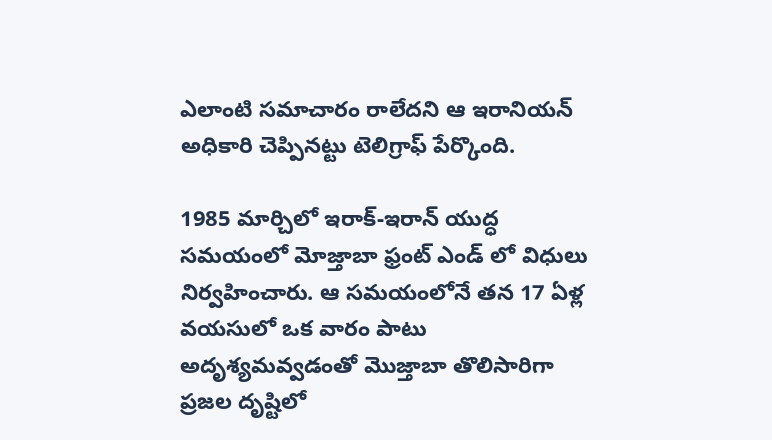ఎలాంటి సమాచారం రాలేదని ఆ ఇరానియన్ అధికారి చెప్పినట్టు టెలిగ్రాఫ్ పేర్కొంది.

1985 మార్చిలో ఇరాక్-ఇరాన్ యుద్ధ సమయంలో మోజ్తాబా ఫ్రంట్ ఎండ్ లో విధులు నిర్వహించారు. ఆ సమయంలోనే తన 17 ఏళ్ల వయసులో ఒక వారం పాటు అదృశ్యమవ్వడంతో మొజ్తాబా తొలిసారిగా ప్రజల దృష్టిలో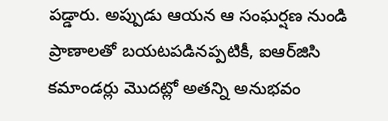పడ్డారు. అప్పుడు ఆయన ఆ సంఘర్షణ నుండి ప్రాణాలతో బయటపడినప్పటికీ, ఐఆర్‌జిసి కమాండర్లు మొదట్లో అతన్ని అనుభవం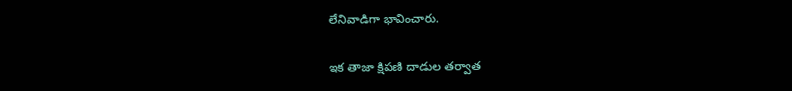లేనివాడిగా భావించారు.

ఇక తాజా క్షిపణి దాడుల తర్వాత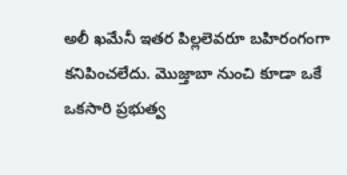అలీ ఖమేనీ ఇతర పిల్లలెవరూ బహిరంగంగా కనిపించలేదు. మొజ్తాబా నుంచి కూడా ఒకే ఒకసారి ప్రభుత్వ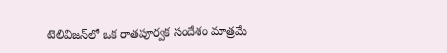టెలివిజన్‌లో ఒక రాతపూర్వక సందేశం మాత్రమే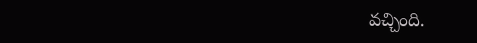వచ్చింది.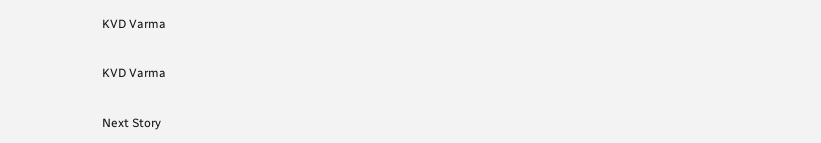KVD Varma

KVD Varma

Next Story